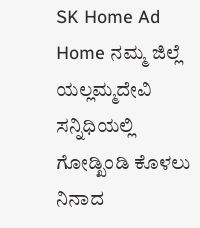SK Home Ad
Home ನಮ್ಮ ಜಿಲ್ಲೆ ಯಲ್ಲಮ್ಮದೇವಿ ಸನ್ನಿಧಿಯಲ್ಲಿ ಗೋಡ್ಖಿಂಡಿ ಕೊಳಲು ನಿನಾದ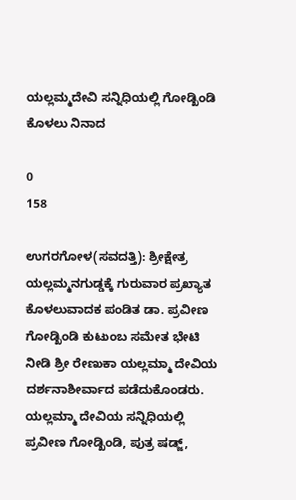ಯಲ್ಲಮ್ಮದೇವಿ ಸನ್ನಿಧಿಯಲ್ಲಿ ಗೋಡ್ಖಿಂಡಿ ಕೊಳಲು ನಿನಾದ

0
158

ಉಗರಗೋಳ(ಸವದತ್ತಿ): ಶ್ರೀಕ್ಷೇತ್ರ ಯಲ್ಲಮ್ಮನಗುಡ್ಡಕ್ಕೆ ಗುರುವಾರ ಪ್ರಖ್ಯಾತ ಕೊಳಲುವಾದಕ ಪಂಡಿತ ಡಾ. ಪ್ರವೀಣ ಗೋಡ್ಖಿಂಡಿ ಕುಟುಂಬ ಸಮೇತ ಭೇಟಿ ನೀಡಿ ಶ್ರೀ ರೇಣುಕಾ ಯಲ್ಲಮ್ಮಾ ದೇವಿಯ ದರ್ಶನಾಶೀರ್ವಾದ ಪಡೆದುಕೊಂಡರು.
ಯಲ್ಲಮ್ಮಾ ದೇವಿಯ ಸನ್ನಿಧಿಯಲ್ಲಿ ಪ್ರವೀಣ ಗೋಡ್ಖಿಂಡಿ, ಪುತ್ರ ಷಡ್ಜ್,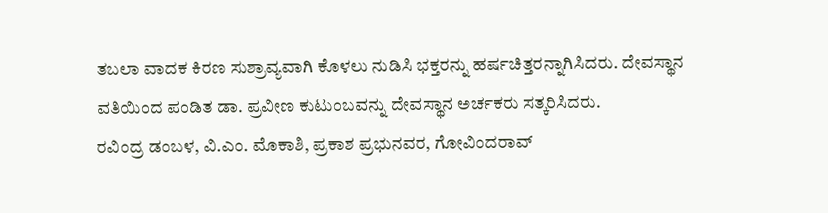ತಬಲಾ ವಾದಕ ಕಿರಣ ಸುಶ್ರಾವ್ಯವಾಗಿ ಕೊಳಲು ನುಡಿಸಿ ಭಕ್ತರನ್ನು ಹರ್ಷಚಿತ್ತರನ್ನಾಗಿಸಿದರು. ದೇವಸ್ಥಾನ ವತಿಯಿಂದ ಪಂಡಿತ ಡಾ. ಪ್ರವೀಣ ಕುಟುಂಬವನ್ನು ದೇವಸ್ಥಾನ ಅರ್ಚಕರು ಸತ್ಕರಿಸಿದರು.
ರವಿಂದ್ರ ಡಂಬಳ, ವಿ.ಎಂ. ಮೊಕಾಶಿ, ಪ್ರಕಾಶ ಪ್ರಭುನವರ, ಗೋವಿಂದರಾವ್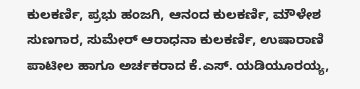ಕುಲಕರ್ಣಿ, ಪ್ರಭು ಹಂಜಗಿ, ಆನಂದ ಕುಲಕರ್ಣಿ, ಮೌಳೇಶ ಸುಣಗಾರ, ಸುಮೇರ್ ಆರಾಧನಾ ಕುಲಕರ್ಣಿ, ಉಷಾರಾಣಿ ಪಾಟೀಲ ಹಾಗೂ ಅರ್ಚಕರಾದ ಕೆ.ಎಸ್. ಯಡಿಯೂರಯ್ಯ,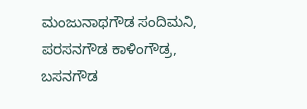ಮಂಜುನಾಥಗೌಡ ಸಂದಿಮನಿ, ಪರಸನಗೌಡ ಕಾಳಿಂಗೌಡ್ರ, ಬಸನಗೌಡ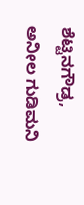ಶೆಟ್ಟಿನಗೌಡ್ರ, ಅನೀಲ ಗುಡಿಮನಿ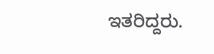ಇತರಿದ್ದರು.